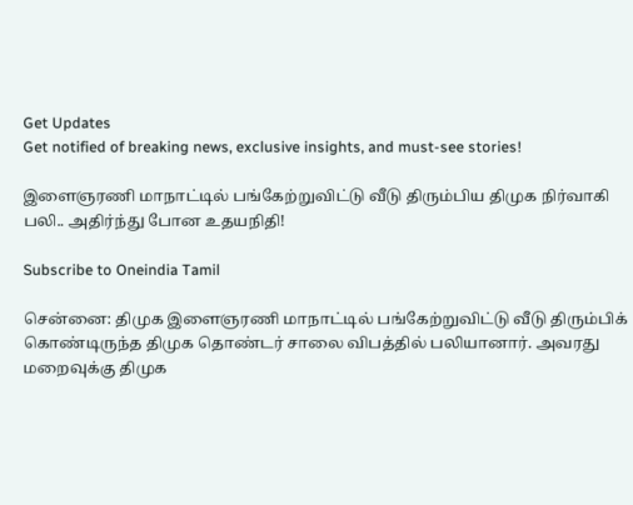Get Updates
Get notified of breaking news, exclusive insights, and must-see stories!

இளைஞரணி மாநாட்டில் பங்கேற்றுவிட்டு வீடு திரும்பிய திமுக நிர்வாகி பலி.. அதிர்ந்து போன உதயநிதி!

Subscribe to Oneindia Tamil

சென்னை: திமுக இளைஞரணி மாநாட்டில் பங்கேற்றுவிட்டு வீடு திரும்பிக் கொண்டிருந்த திமுக தொண்டர் சாலை விபத்தில் பலியானார். அவரது மறைவுக்கு திமுக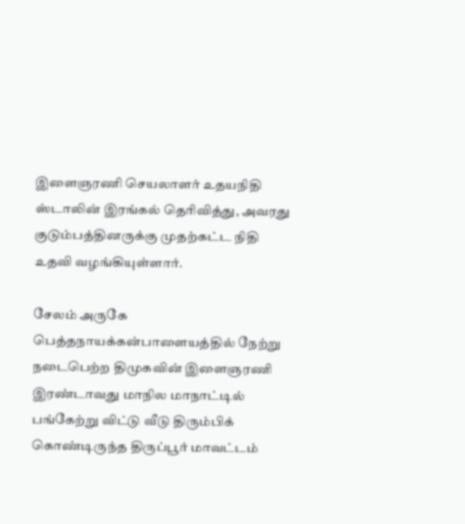இளைஞரணி செயலாளர் உதயநிதி ஸ்டாலின் இரங்கல் தெரிவித்து, அவரது குடும்பத்தினருக்கு முதற்கட்ட நிதி உதவி வழங்கியுள்ளார்.

சேலம் அருகே பெத்தநாயக்கன்பாளையத்தில் நேற்று நடைபெற்ற திமுகவின் இளைஞரணி இரண்டாவது மாநில மாநாட்டில் பங்கேற்று விட்டு வீடு திரும்பிக் கொண்டிருந்த திருப்பூர் மாவட்டம்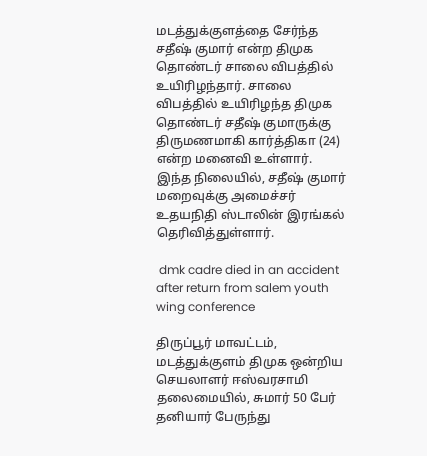மடத்துக்குளத்தை சேர்ந்த சதீஷ் குமார் என்ற திமுக தொண்டர் சாலை விபத்தில் உயிரிழந்தார். சாலை விபத்தில் உயிரிழந்த திமுக தொண்டர் சதீஷ் குமாருக்கு திருமணமாகி கார்த்திகா (24) என்ற மனைவி உள்ளார். இந்த நிலையில், சதீஷ் குமார் மறைவுக்கு அமைச்சர் உதயநிதி ஸ்டாலின் இரங்கல் தெரிவித்துள்ளார்.

 dmk cadre died in an accident after return from salem youth wing conference

திருப்பூர் மாவட்டம், மடத்துக்குளம் திமுக ஒன்றிய செயலாளர் ஈஸ்வரசாமி தலைமையில், சுமார் 50 பேர் தனியார் பேருந்து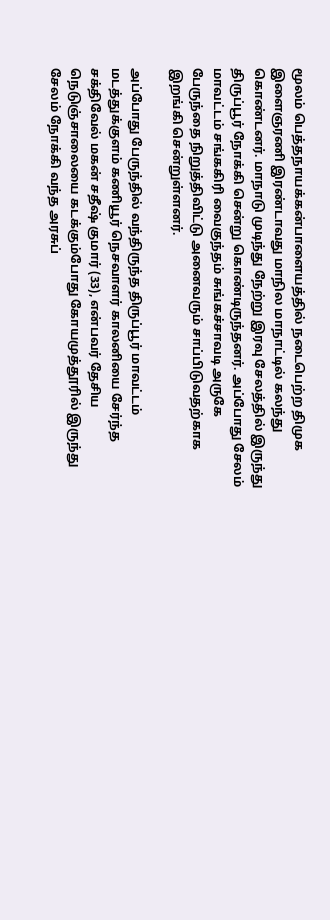மூலம் பெத்தநாயக்கன்பாளையத்தில் நடைபெற்ற திமுக இளைஞரணி இரண்டாவது மாநில மாநாட்டில் கலந்து கொண்டனர். மாநாடு முடிந்து நேற்று இரவு சேலத்தில் இருந்து திருப்பூர் நோக்கி சென்று கொண்டிருந்தனர். அப்போது சேலம் மாவட்டம் சங்ககிரி வைகுந்தம் சுங்கச்சாவடி அருகே பேருந்தை நிறுத்திவிட்டு அனைவரும் சாப்பிடுவதற்காக இறங்கி சென்றுள்ளனர்.

அப்போது பேருந்தில் வந்திருந்த திருப்பூர் மாவட்டம் மடத்துக்குளம் கணியூர் நெசவாளர் காலனியை சேர்ந்த சக்திவேல் மகன் சதீஷ் குமார் (33), என்பவர் தேசிய நெடுஞ்சாலையை கடக்கும்போது கோயமுத்தூரில் இருந்து சேலம் நோக்கி வந்த அரசுப்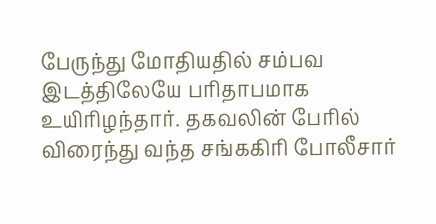பேருந்து மோதியதில் சம்பவ இடத்திலேயே பரிதாபமாக உயிரிழந்தார். தகவலின் பேரில் விரைந்து வந்த சங்ககிரி போலீசார்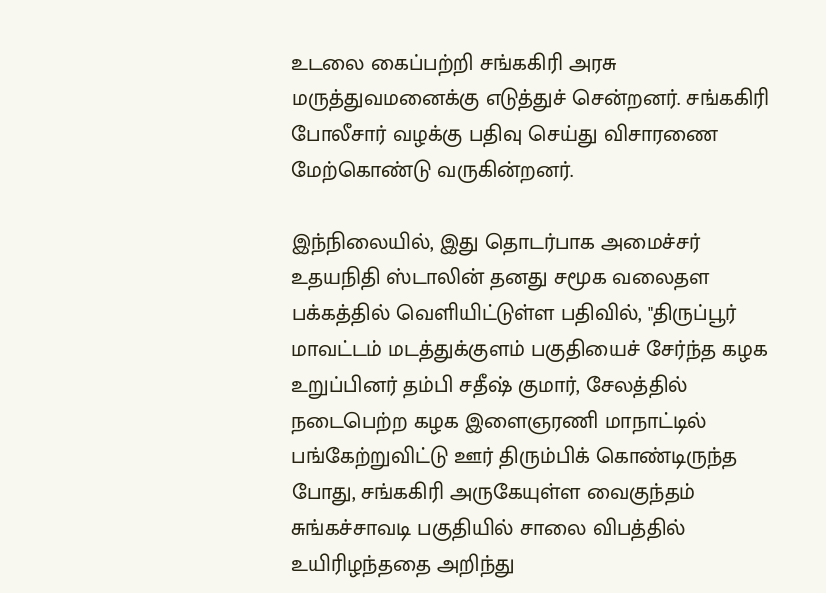உடலை கைப்பற்றி சங்ககிரி அரசு மருத்துவமனைக்கு எடுத்துச் சென்றனர். சங்ககிரி போலீசார் வழக்கு பதிவு செய்து விசாரணை மேற்கொண்டு வருகின்றனர்.

இந்நிலையில், இது தொடர்பாக அமைச்சர் உதயநிதி ஸ்டாலின் தனது சமூக வலைதள பக்கத்தில் வெளியிட்டுள்ள பதிவில், "திருப்பூர் மாவட்டம் மடத்துக்குளம் பகுதியைச் சேர்ந்த கழக உறுப்பினர் தம்பி சதீஷ் குமார், சேலத்தில் நடைபெற்ற கழக இளைஞரணி மாநாட்டில் பங்கேற்றுவிட்டு ஊர் திரும்பிக் கொண்டிருந்த போது, சங்ககிரி அருகேயுள்ள வைகுந்தம் சுங்கச்சாவடி பகுதியில் சாலை விபத்தில் உயிரிழந்ததை அறிந்து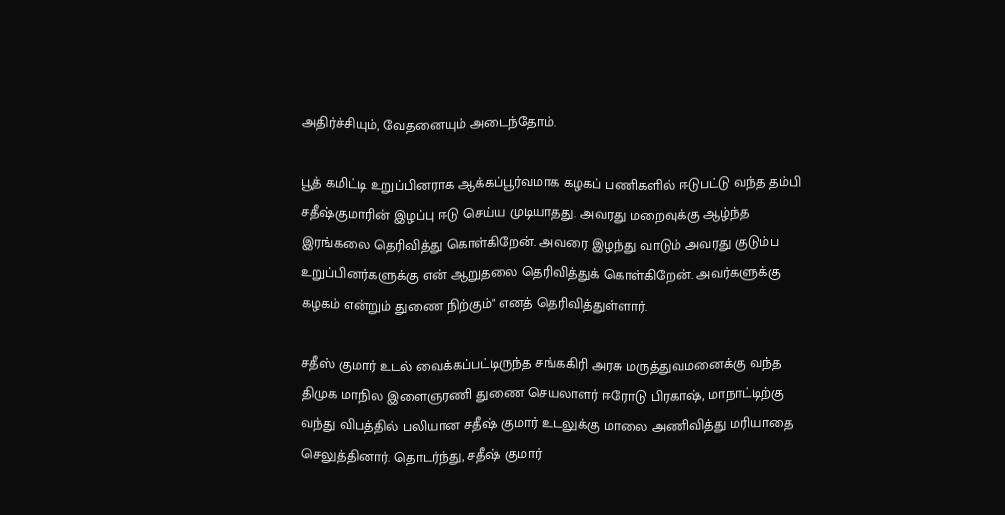அதிர்ச்சியும், வேதனையும் அடைந்தோம்.

பூத் கமிட்டி உறுப்பினராக ஆக்கப்பூர்வமாக கழகப் பணிகளில் ஈடுபட்டு வந்த தம்பி சதீஷ்குமாரின் இழப்பு ஈடு செய்ய முடியாதது. அவரது மறைவுக்கு ஆழ்ந்த இரங்கலை தெரிவித்து கொள்கிறேன். அவரை இழந்து வாடும் அவரது குடும்ப உறுப்பினர்களுக்கு என் ஆறுதலை தெரிவித்துக் கொள்கிறேன். அவர்களுக்கு கழகம் என்றும் துணை நிற்கும்" எனத் தெரிவித்துள்ளார்.

சதீஸ் குமார் உடல் வைக்கப்பட்டிருந்த சங்ககிரி அரசு மருத்துவமனைக்கு வந்த திமுக மாநில இளைஞரணி துணை செயலாளர் ஈரோடு பிரகாஷ், மாநாட்டிற்கு வந்து விபத்தில் பலியான சதீஷ் குமார் உடலுக்கு மாலை அணிவித்து மரியாதை செலுத்தினார். தொடர்ந்து, சதீஷ் குமார்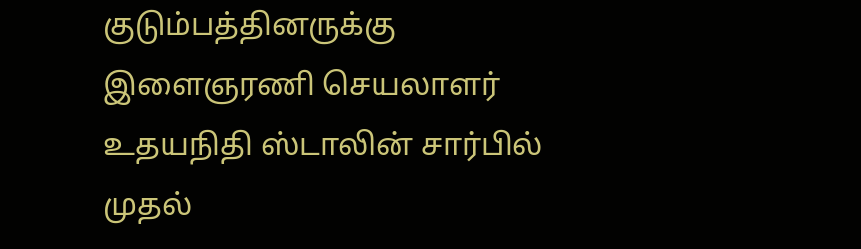குடும்பத்தினருக்கு இளைஞரணி செயலாளர் உதயநிதி ஸ்டாலின் சார்பில் முதல்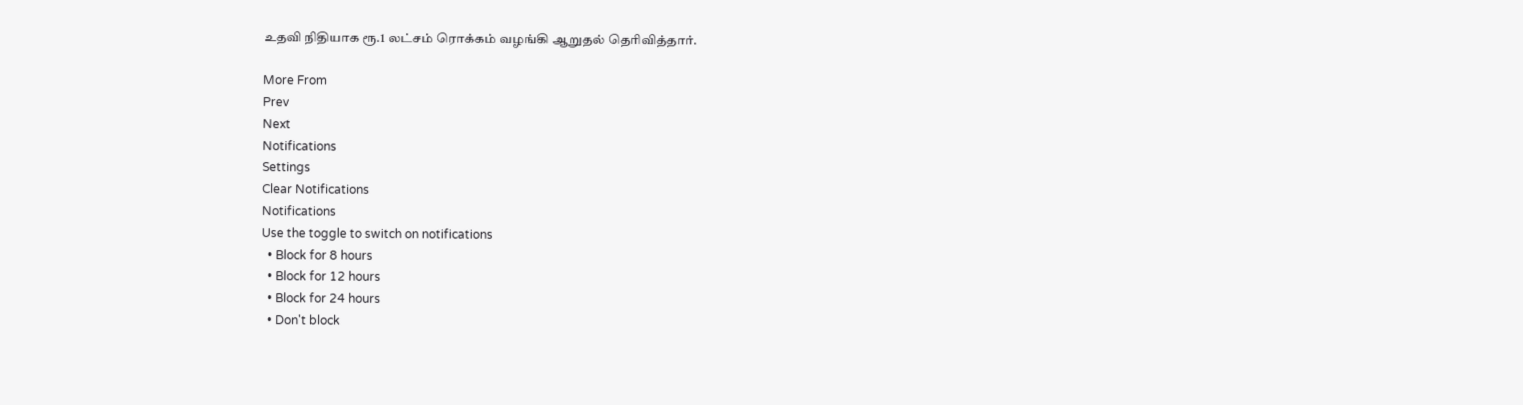உதவி நிதியாக ரூ.1 லட்சம் ரொக்கம் வழங்கி ஆறுதல் தெரிவித்தார்.

More From
Prev
Next
Notifications
Settings
Clear Notifications
Notifications
Use the toggle to switch on notifications
  • Block for 8 hours
  • Block for 12 hours
  • Block for 24 hours
  • Don't block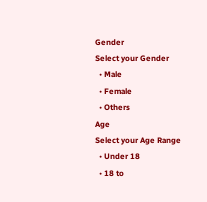Gender
Select your Gender
  • Male
  • Female
  • Others
Age
Select your Age Range
  • Under 18
  • 18 to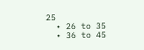25
  • 26 to 35
  • 36 to 45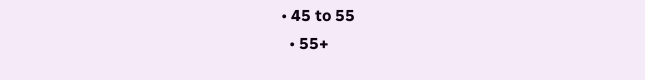• 45 to 55
  • 55+